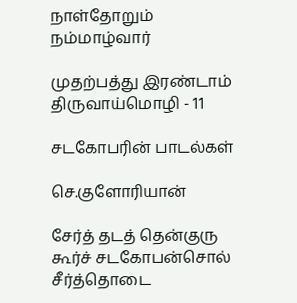நாள்தோறும் நம்மாழ்வார்

முதற்பத்து இரண்டாம் திருவாய்மொழி - 11

சடகோபரின் பாடல்கள்

செ.குளோரியான்

சேர்த் தடத் தென்குரு
கூர்ச் சடகோபன்சொல்
சீர்த்தொடை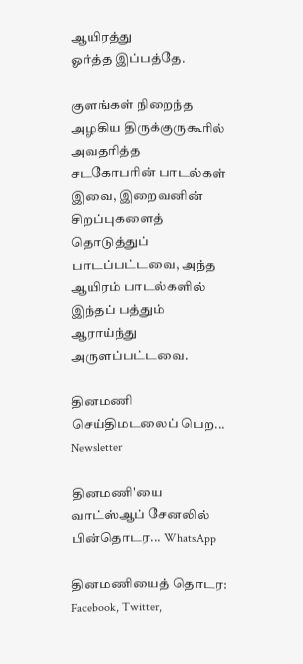ஆயிரத்து
ஓர்த்த இப்பத்தே.

குளங்கள் நிறைந்த அழகிய திருக்குருகூரில் அவதரித்த சடகோபரின் பாடல்கள் இவை, இறைவனின் சிறப்புகளைத் தொடுத்துப் பாடப்பட்டவை, அந்த ஆயிரம் பாடல்களில் இந்தப் பத்தும் ஆராய்ந்து அருளப்பட்டவை.

தினமணி செய்திமடலைப் பெற... Newsletter

தினமணி'யை வாட்ஸ்ஆப் சேனலில் பின்தொடர... WhatsApp

தினமணியைத் தொடர: Facebook, Twitter,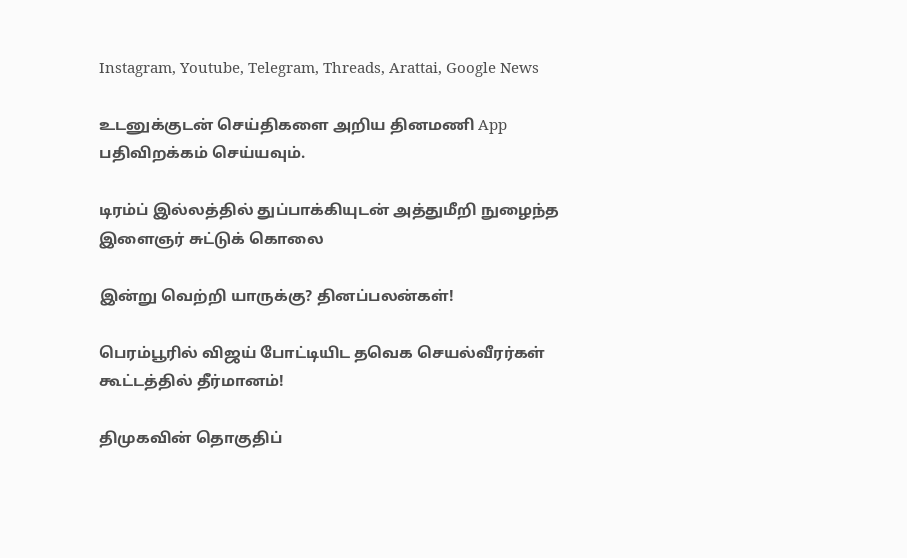Instagram, Youtube, Telegram, Threads, Arattai, Google News

உடனுக்குடன் செய்திகளை அறிய தினமணி App பதிவிறக்கம் செய்யவும்.

டிரம்ப் இல்லத்தில் துப்பாக்கியுடன் அத்துமீறி நுழைந்த இளைஞர் சுட்டுக் கொலை

இன்று வெற்றி யாருக்கு? தினப்பலன்கள்!

பெரம்பூரில் விஜய் போட்டியிட தவெக செயல்வீரர்கள் கூட்டத்தில் தீர்மானம்!

திமுகவின் தொகுதிப்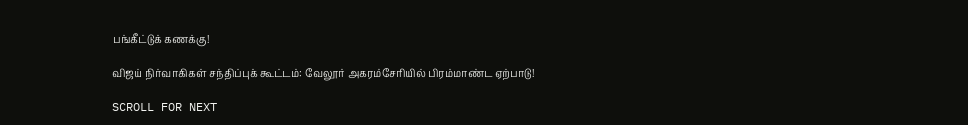பங்கீட்டுக் கணக்கு!

விஜய் நிர்வாகிகள் சந்திப்புக் கூட்டம்: வேலூர் அகரம்சேரியில் பிரம்மாண்ட ஏற்பாடு!

SCROLL FOR NEXT